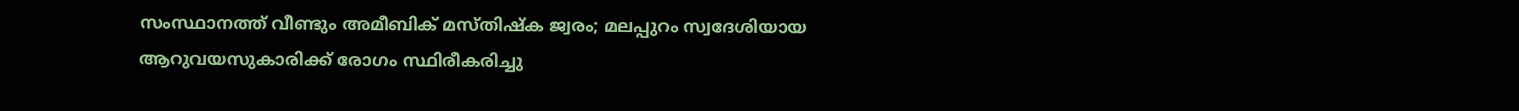സംസ്ഥാനത്ത് വീണ്ടും അമീബിക് മസ്തിഷ്‌ക ജ്വരം; മലപ്പുറം സ്വദേശിയായ ആറുവയസുകാരിക്ക് രോഗം സ്ഥിരീകരിച്ചു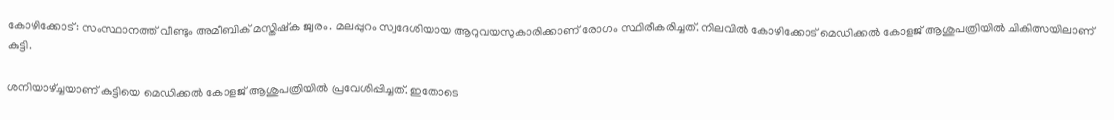കോഴിക്കോട്: സംസ്ഥാനത്ത് വീണ്ടും അമീബിക് മസ്തിഷ്‌ക ജ്വരം. മലപ്പുറം സ്വദേശിയായ ആറുവയസുകാരിക്കാണ് രോഗം സ്ഥിരീകരിച്ചത്. നിലവില്‍ കോഴിക്കോട് മെഡിക്കല്‍ കോളജ് ആശുപത്രിയില്‍ ചികിത്സയിലാണ് കുട്ടി.

ശനിയാഴ്ച്ചയാണ് കുട്ടിയെ മെഡിക്കല്‍ കോളജ് ആശുപത്രിയില്‍ പ്രവേശിപ്പിച്ചത്. ഇതോടെ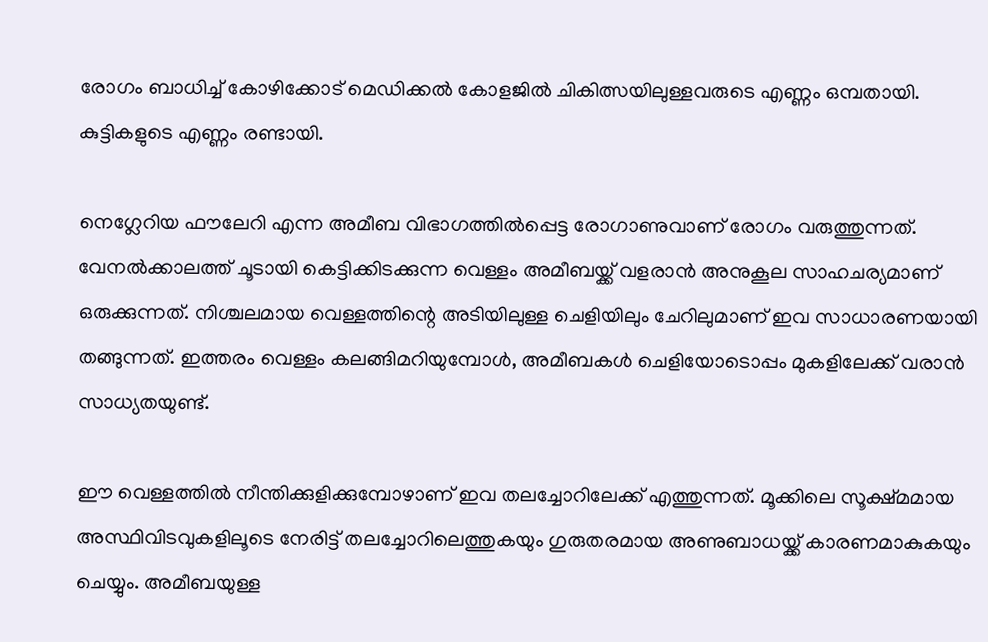രോഗം ബാധിച്ച് കോഴിക്കോട് മെഡിക്കല്‍ കോളജില്‍ ചികിത്സയിലുള്ളവരുടെ എണ്ണം ഒമ്പതായി. കുട്ടികളുടെ എണ്ണം രണ്ടായി.

നെഗ്ലേറിയ ഫൗലേറി എന്ന അമീബ വിഭാഗത്തില്‍പ്പെട്ട രോഗാണുവാണ് രോഗം വരുത്തുന്നത്. വേനല്‍ക്കാലത്ത് ചൂടായി കെട്ടിക്കിടക്കുന്ന വെള്ളം അമീബയ്ക്ക് വളരാന്‍ അനുകൂല സാഹചര്യമാണ് ഒരുക്കുന്നത്. നിശ്ചലമായ വെള്ളത്തിന്റെ അടിയിലുള്ള ചെളിയിലും ചേറിലുമാണ് ഇവ സാധാരണയായി തങ്ങുന്നത്. ഇത്തരം വെള്ളം കലങ്ങിമറിയുമ്പോള്‍, അമീബകള്‍ ചെളിയോടൊപ്പം മുകളിലേക്ക് വരാന്‍ സാധ്യതയുണ്ട്.

ഈ വെള്ളത്തില്‍ നീന്തിക്കുളിക്കുമ്പോഴാണ് ഇവ തലച്ചോറിലേക്ക് എത്തുന്നത്. മൂക്കിലെ സൂക്ഷ്മമായ അസ്ഥിവിടവുകളിലൂടെ നേരിട്ട് തലച്ചോറിലെത്തുകയും ഗുരുതരമായ അണുബാധയ്ക്ക് കാരണമാകുകയും ചെയ്യും. അമീബയുള്ള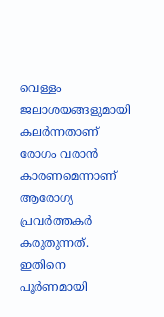വെള്ളം ജലാശയങ്ങളുമായി കലര്‍ന്നതാണ് രോഗം വരാന്‍ കാരണമെന്നാണ് ആരോഗ്യ പ്രവര്‍ത്തകര്‍ കരുതുന്നത്. ഇതിനെ പൂര്‍ണമായി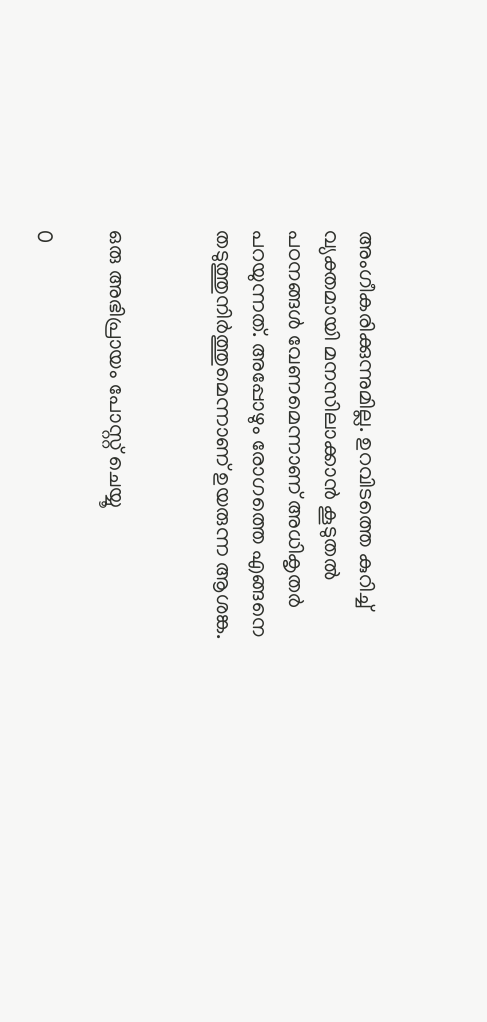അംഗീകരിക്കുന്നുമില്ല. ഉറവിടത്തെ കുറിച്ച് വ്യക്തമായി മനസിലാക്കാന്‍ കൂടുതല്‍ പഠനങ്ങള്‍ വേണമെന്നാണ് അധികൃതര്‍ പറയുന്നത്. അപ്പോഴും രോഗത്തെ എങ്ങനെ തടുത്തുനിര്‍ത്തുമെന്നാണ് ഉയരുന്ന ആശങ്ക.


ഒരു അഭിപ്രായം പോസ്റ്റ് ചെയ്യൂ

0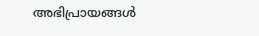അഭിപ്രായങ്ങള്‍